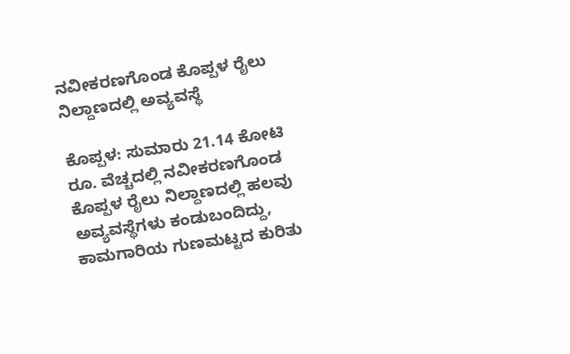ನವೀಕರಣಗೊಂಡ ಕೊಪ್ಪಳ ರೈಲು ನಿಲ್ದಾಣದಲ್ಲಿ ಅವ್ಯವಸ್ಥೆ

ಕೊಪ್ಪಳ: ಸುಮಾರು 21.14 ಕೋಟಿ ರೂ. ವೆಚ್ಚದಲ್ಲಿ ನವೀಕರಣಗೊಂಡ ಕೊಪ್ಪಳ ರೈಲು ನಿಲ್ದಾಣದಲ್ಲಿ ಹಲವು ಅವ್ಯವಸ್ಥೆಗಳು ಕಂಡುಬಂದಿದ್ದು, ಕಾಮಗಾರಿಯ ಗುಣಮಟ್ಟದ ಕುರಿತು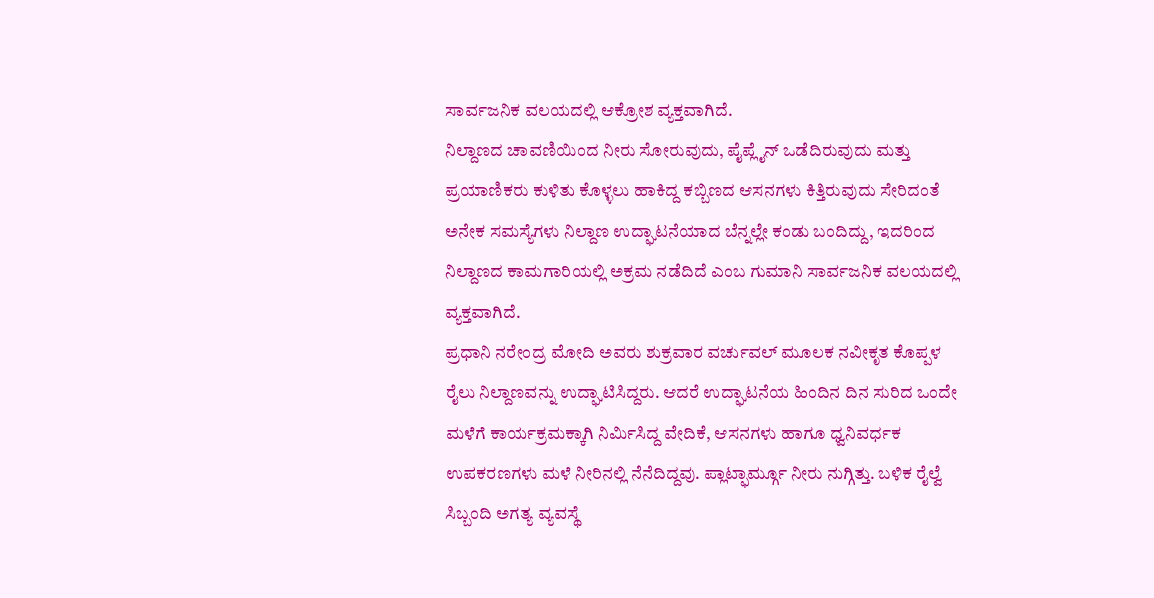ಸಾರ್ವಜನಿಕ ವಲಯದಲ್ಲಿ ಆಕ್ರೋಶ ವ್ಯಕ್ತವಾಗಿದೆ.
ನಿಲ್ದಾಣದ ಚಾವಣಿಯಿಂದ ನೀರು ಸೋರುವುದು, ಪೈಪ್ಲೈನ್ ಒಡೆದಿರುವುದು ಮತ್ತು ಪ್ರಯಾಣಿಕರು ಕುಳಿತು ಕೊಳ್ಳಲು ಹಾಕಿದ್ದ ಕಬ್ಬಿಣದ ಆಸನಗಳು ಕಿತ್ತಿರುವುದು ಸೇರಿದಂತೆ ಅನೇಕ ಸಮಸ್ಯೆಗಳು ನಿಲ್ದಾಣ ಉದ್ಘಾಟನೆಯಾದ ಬೆನ್ನಲ್ಲೇ ಕಂಡು ಬಂದಿದ್ದು, ಇದರಿಂದ ನಿಲ್ದಾಣದ ಕಾಮಗಾರಿಯಲ್ಲಿ ಅಕ್ರಮ ನಡೆದಿದೆ ಎಂಬ ಗುಮಾನಿ ಸಾರ್ವಜನಿಕ ವಲಯದಲ್ಲಿ ವ್ಯಕ್ತವಾಗಿದೆ.
ಪ್ರಧಾನಿ ನರೇಂದ್ರ ಮೋದಿ ಅವರು ಶುಕ್ರವಾರ ವರ್ಚುವಲ್ ಮೂಲಕ ನವೀಕೃತ ಕೊಪ್ಪಳ ರೈಲು ನಿಲ್ದಾಣವನ್ನು ಉದ್ಘಾಟಿಸಿದ್ದರು. ಆದರೆ ಉದ್ಘಾಟನೆಯ ಹಿಂದಿನ ದಿನ ಸುರಿದ ಒಂದೇ ಮಳೆಗೆ ಕಾರ್ಯಕ್ರಮಕ್ಕಾಗಿ ನಿರ್ಮಿಸಿದ್ದ ವೇದಿಕೆ, ಆಸನಗಳು ಹಾಗೂ ಧ್ವನಿವರ್ಧಕ ಉಪಕರಣಗಳು ಮಳೆ ನೀರಿನಲ್ಲಿ ನೆನೆದಿದ್ದವು. ಪ್ಲಾಟ್ಫಾರ್ಮ್ಗೂ ನೀರು ನುಗ್ಗಿತ್ತು. ಬಳಿಕ ರೈಲ್ವೆ ಸಿಬ್ಬಂದಿ ಅಗತ್ಯ ವ್ಯವಸ್ಥೆ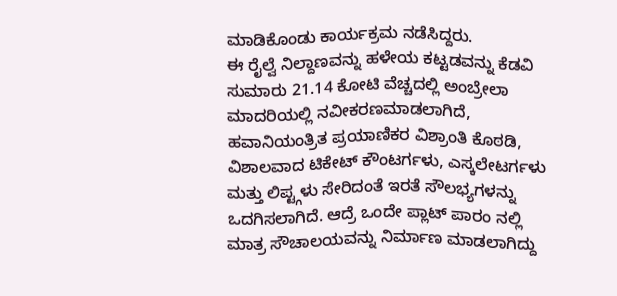ಮಾಡಿಕೊಂಡು ಕಾರ್ಯಕ್ರಮ ನಡೆಸಿದ್ದರು.
ಈ ರೈಲ್ವೆ ನಿಲ್ದಾಣವನ್ನು ಹಳೇಯ ಕಟ್ಟಡವನ್ನು ಕೆಡವಿ ಸುಮಾರು 21.14 ಕೋಟಿ ವೆಚ್ಚದಲ್ಲಿ ಅಂಬ್ರೇಲಾ ಮಾದರಿಯಲ್ಲಿ ನವೀಕರಣಮಾಡಲಾಗಿದೆ, ಹವಾನಿಯಂತ್ರಿತ ಪ್ರಯಾಣಿಕರ ವಿಶ್ರಾಂತಿ ಕೊಠಡಿ, ವಿಶಾಲವಾದ ಟಿಕೇಟ್ ಕೌಂಟರ್ಗಳು, ಎಸ್ಕಲೇಟರ್ಗಳು ಮತ್ತು ಲಿಪ್ಟ್ಗಳು ಸೇರಿದಂತೆ ಇರತೆ ಸೌಲಭ್ಯಗಳನ್ನು ಒದಗಿಸಲಾಗಿದೆ. ಆದ್ರೆ ಒಂದೇ ಪ್ಲಾಟ್ ಪಾರಂ ನಲ್ಲಿ ಮಾತ್ರ ಸೌಚಾಲಯವನ್ನು ನಿರ್ಮಾಣ ಮಾಡಲಾಗಿದ್ದು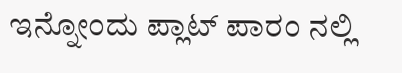ಇನ್ನೋಂದು ಪ್ಲಾಟ್ ಪಾರಂ ನಲ್ಲಿ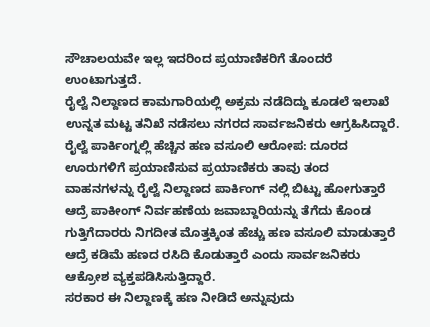ಸೌಚಾಲಯವೇ ಇಲ್ಲ ಇದರಿಂದ ಪ್ರಯಾಣಿಕರಿಗೆ ತೊಂದರೆ ಉಂಟಾಗುತ್ತದೆ.
ರೈಲ್ವೆ ನಿಲ್ದಾಣದ ಕಾಮಗಾರಿಯಲ್ಲಿ ಅಕ್ರಮ ನಡೆದಿದ್ದು ಕೂಡಲೆ ಇಲಾಖೆ ಉನ್ನತ ಮಟ್ಟ ತನಿಖೆ ನಡೆಸಲು ನಗರದ ಸಾರ್ವಜನಿಕರು ಆಗ್ರಹಿಸಿದ್ದಾರೆ.
ರೈಲ್ವೆ ಪಾರ್ಕಿಂಗ್ನಲ್ಲಿ ಹೆಚ್ಚಿನ ಹಣ ವಸೂಲಿ ಆರೋಪ: ದೂರದ ಊರುಗಳಿಗೆ ಪ್ರಯಾಣಿಸುವ ಪ್ರಯಾಣಿಕರು ತಾವು ತಂದ ವಾಹನಗಳನ್ನು ರೈಲ್ವೆ ನಿಲ್ದಾಣದ ಪಾರ್ಕಿಂಗ್ ನಲ್ಲಿ ಬಿಟ್ಟು ಹೋಗುತ್ತಾರೆ ಆದ್ರೆ ಪಾಕೀಂಗ್ ನಿರ್ವಹಣೆಯ ಜವಾಬ್ದಾರಿಯನ್ನು ತೆಗೆದು ಕೊಂಡ ಗುತ್ತಿಗೆದಾರರು ನಿಗದೀತ ಮೊತ್ತಕ್ಕಿಂತ ಹೆಚ್ಚು ಹಣ ವಸೂಲಿ ಮಾಡುತ್ತಾರೆ ಆದ್ರೆ ಕಡಿಮೆ ಹಣದ ರಸಿದಿ ಕೊಡುತ್ತಾರೆ ಎಂದು ಸಾರ್ವಜನಿಕರು ಆಕ್ರೋಶ ವ್ಯಕ್ತಪಡಿಸಿಸುತ್ತಿದ್ದಾರೆ.
ಸರಕಾರ ಈ ನಿಲ್ದಾಣಕ್ಕೆ ಹಣ ನೀಡಿದೆ ಅನ್ನುವುದು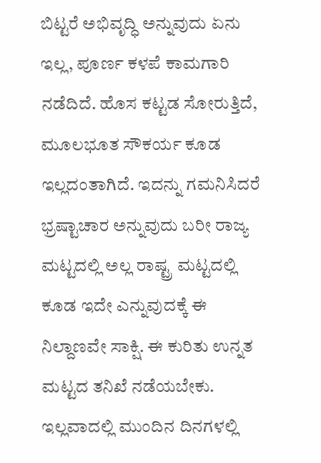ಬಿಟ್ಟರೆ ಅಭಿವೃದ್ಧಿ ಅನ್ನುವುದು ಏನು ಇಲ್ಲ, ಪೂರ್ಣ ಕಳಪೆ ಕಾಮಗಾರಿ ನಡೆದಿದೆ. ಹೊಸ ಕಟ್ಟಡ ಸೋರುತ್ತಿದೆ, ಮೂಲಭೂತ ಸೌಕರ್ಯ ಕೂಡ ಇಲ್ಲದಂತಾಗಿದೆ. ಇದನ್ನು ಗಮನಿಸಿದರೆ ಭ್ರಷ್ಟಾಚಾರ ಅನ್ನುವುದು ಬರೀ ರಾಜ್ಯ ಮಟ್ಟದಲ್ಲಿ ಅಲ್ಲ ರಾಷ್ಟ್ರ ಮಟ್ಟದಲ್ಲಿ ಕೂಡ ಇದೇ ಎನ್ನುವುದಕ್ಕೆ ಈ ನಿಲ್ದಾಣವೇ ಸಾಕ್ಷಿ. ಈ ಕುರಿತು ಉನ್ನತ ಮಟ್ಟದ ತನಿಖೆ ನಡೆಯಬೇಕು. ಇಲ್ಲವಾದಲ್ಲಿ ಮುಂದಿನ ದಿನಗಳಲ್ಲಿ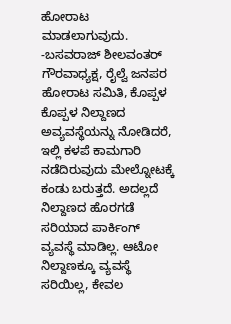ಹೋರಾಟ ಮಾಡಲಾಗುವುದು.
-ಬಸವರಾಜ್ ಶೀಲವಂತರ್ ಗೌರವಾಧ್ಯಕ್ಷ, ರೈಲ್ವೆ ಜನಪರ ಹೋರಾಟ ಸಮಿತಿ, ಕೊಪ್ಪಳ
ಕೊಪ್ಪಳ ನಿಲ್ದಾಣದ ಅವ್ಯವಸ್ಥೆಯನ್ನು ನೋಡಿದರೆ, ಇಲ್ಲಿ ಕಳಪೆ ಕಾಮಗಾರಿ ನಡೆದಿರುವುದು ಮೇಲ್ನೋಟಕ್ಕೆ ಕಂಡು ಬರುತ್ತದೆ. ಅದಲ್ಲದೆ ನಿಲ್ದಾಣದ ಹೊರಗಡೆ ಸರಿಯಾದ ಪಾರ್ಕಿಂಗ್ ವ್ಯವಸ್ಥೆ ಮಾಡಿಲ್ಲ. ಆಟೋ ನಿಲ್ದಾಣಕ್ಕೂ ವ್ಯವಸ್ಥೆ ಸರಿಯಿಲ್ಲ, ಕೇವಲ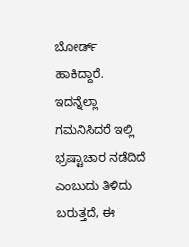ಬೋರ್ಡ್ ಹಾಕಿದ್ದಾರೆ. ಇದನ್ನೆಲ್ಲಾ ಗಮನಿಸಿದರೆ ಇಲ್ಲಿ ಭ್ರಷ್ಟಾಚಾರ ನಡೆದಿದೆ ಎಂಬುದು ತಿಳಿದು ಬರುತ್ತದೆ, ಈ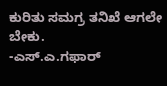ಕುರಿತು ಸಮಗ್ರ ತನಿಖೆ ಆಗಲೇ ಬೇಕು.
-ಎಸ್.ಎ.ಗಫಾರ್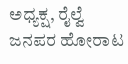ಅಧ್ಯಕ್ಷ, ರೈಲ್ವೆ ಜನಪರ ಹೋರಾಟ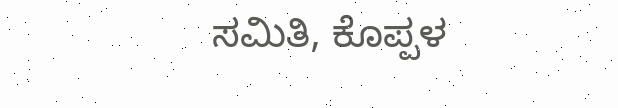ಸಮಿತಿ, ಕೊಪ್ಪಳ